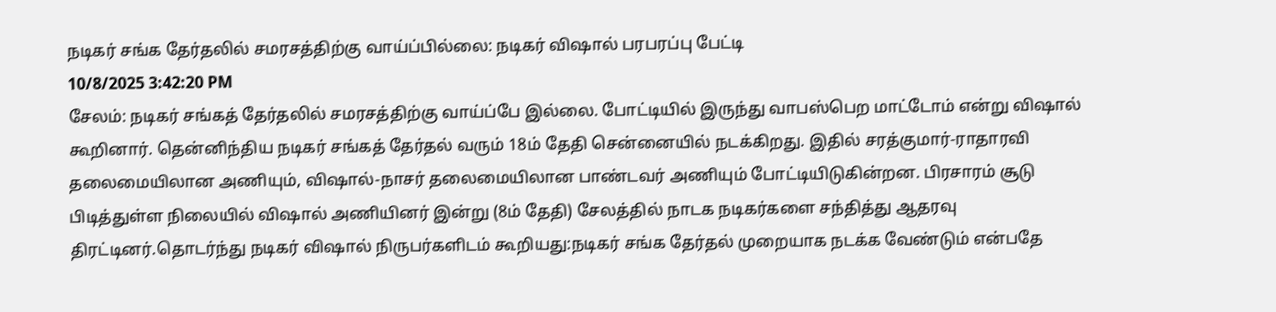நடிகர் சங்க தேர்தலில் சமரசத்திற்கு வாய்ப்பில்லை: நடிகர் விஷால் பரபரப்பு பேட்டி
10/8/2025 3:42:20 PM
சேலம்: நடிகர் சங்கத் தேர்தலில் சமரசத்திற்கு வாய்ப்பே இல்லை. போட்டியில் இருந்து வாபஸ்பெற மாட்டோம் என்று விஷால் கூறினார். தென்னிந்திய நடிகர் சங்கத் தேர்தல் வரும் 18ம் தேதி சென்னையில் நடக்கிறது. இதில் சரத்குமார்-ராதாரவி தலைமையிலான அணியும், விஷால்-நாசர் தலைமையிலான பாண்டவர் அணியும் போட்டியிடுகின்றன. பிரசாரம் சூடு பிடித்துள்ள நிலையில் விஷால் அணியினர் இன்று (8ம் தேதி) சேலத்தில் நாடக நடிகர்களை சந்தித்து ஆதரவு திரட்டினர்.தொடர்ந்து நடிகர் விஷால் நிருபர்களிடம் கூறியது:நடிகர் சங்க தேர்தல் முறையாக நடக்க வேண்டும் என்பதே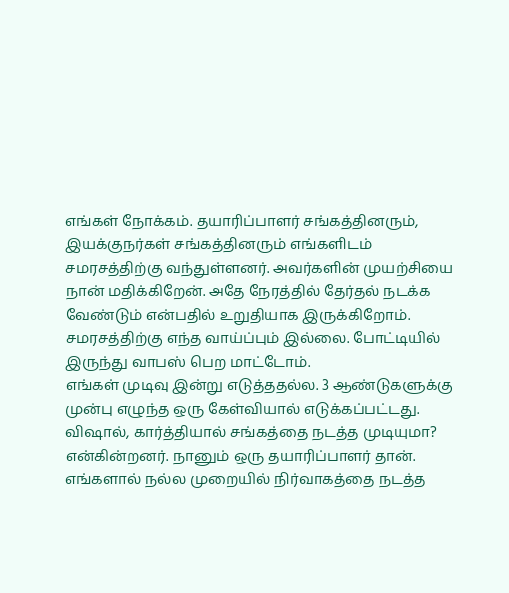எங்கள் நோக்கம். தயாரிப்பாளர் சங்கத்தினரும், இயக்குநர்கள் சங்கத்தினரும் எங்களிடம் சமரசத்திற்கு வந்துள்ளனர். அவர்களின் முயற்சியை நான் மதிக்கிறேன். அதே நேரத்தில் தேர்தல் நடக்க வேண்டும் என்பதில் உறுதியாக இருக்கிறோம். சமரசத்திற்கு எந்த வாய்ப்பும் இல்லை. போட்டியில் இருந்து வாபஸ் பெற மாட்டோம்.
எங்கள் முடிவு இன்று எடுத்ததல்ல. 3 ஆண்டுகளுக்கு முன்பு எழுந்த ஒரு கேள்வியால் எடுக்கப்பட்டது. விஷால், கார்த்தியால் சங்கத்தை நடத்த முடியுமா? என்கின்றனர். நானும் ஒரு தயாரிப்பாளர் தான். எங்களால் நல்ல முறையில் நிர்வாகத்தை நடத்த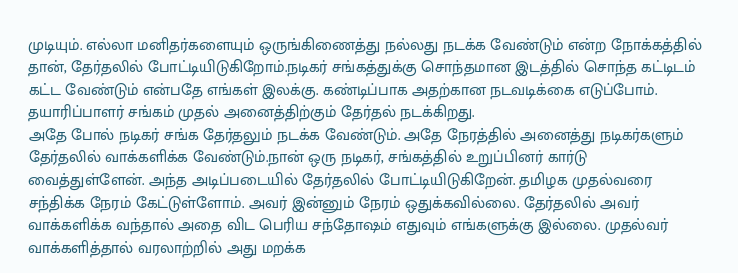முடியும். எல்லா மனிதர்களையும் ஒருங்கிணைத்து நல்லது நடக்க வேண்டும் என்ற நோக்கத்தில் தான், தேர்தலில் போட்டியிடுகிறோம்.நடிகர் சங்கத்துக்கு சொந்தமான இடத்தில் சொந்த கட்டிடம் கட்ட வேண்டும் என்பதே எங்கள் இலக்கு. கண்டிப்பாக அதற்கான நடவடிக்கை எடுப்போம். தயாரிப்பாளர் சங்கம் முதல் அனைத்திற்கும் தேர்தல் நடக்கிறது.
அதே போல் நடிகர் சங்க தேர்தலும் நடக்க வேண்டும். அதே நேரத்தில் அனைத்து நடிகர்களும் தேர்தலில் வாக்களிக்க வேண்டும்.நான் ஒரு நடிகர், சங்கத்தில் உறுப்பினர் கார்டு வைத்துள்ளேன். அந்த அடிப்படையில் தேர்தலில் போட்டியிடுகிறேன். தமிழக முதல்வரை சந்திக்க நேரம் கேட்டுள்ளோம். அவர் இன்னும் நேரம் ஒதுக்கவில்லை. தேர்தலில் அவர் வாக்களிக்க வந்தால் அதை விட பெரிய சந்தோஷம் எதுவும் எங்களுக்கு இல்லை. முதல்வர் வாக்களித்தால் வரலாற்றில் அது மறக்க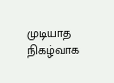முடியாத நிகழ்வாக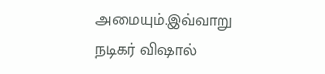அமையும்.இவ்வாறு நடிகர் விஷால்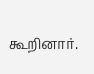கூறினார்.